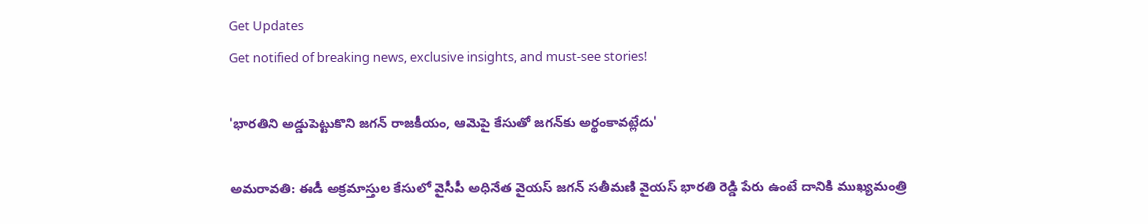Get Updates
Get notified of breaking news, exclusive insights, and must-see stories!

'భారతిని అడ్డుపెట్టుకొని జగన్ రాజకీయం, ఆమెపై కేసుతో జగన్‌కు అర్థంకావట్లేదు'

అమరావతి: ఈడీ అక్రమాస్తుల కేసులో వైసీపీ అధినేత వైయస్ జగన్ సతీమణి వైయస్ భారతి రెడ్డి పేరు ఉంటే దానికి ముఖ్యమంత్రి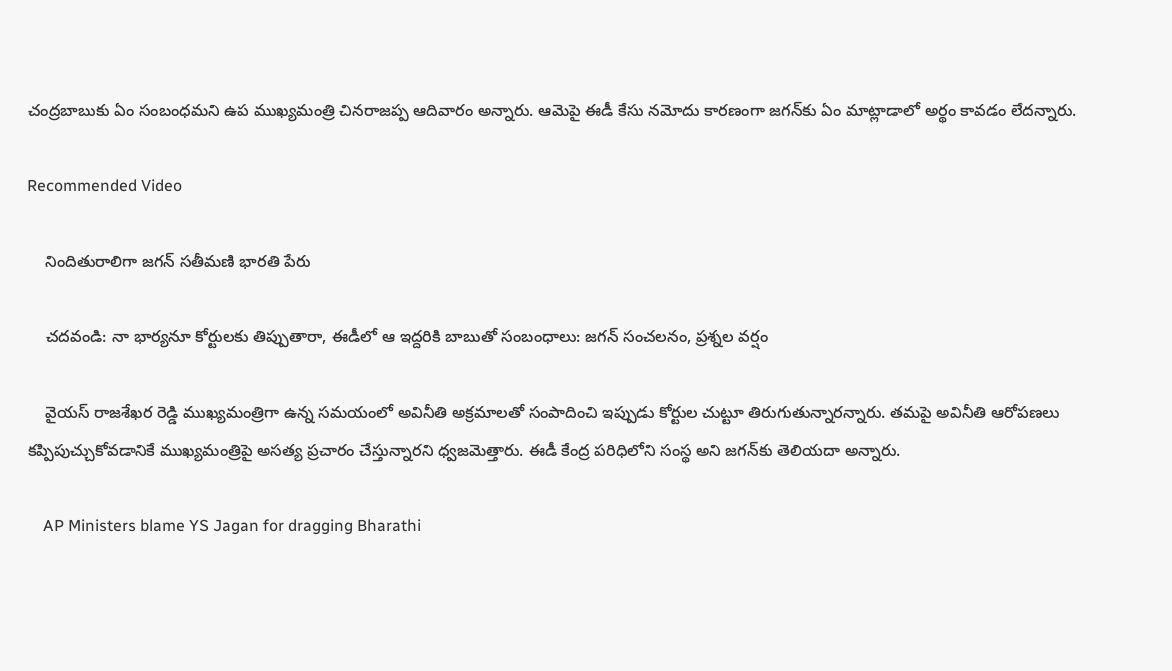చంద్రబాబుకు ఏం సంబంధమని ఉప ముఖ్యమంత్రి చినరాజప్ప ఆదివారం అన్నారు. ఆమెపై ఈడీ కేసు నమోదు కారణంగా జగన్‌కు ఏం మాట్లాడాలో అర్థం కావడం లేదన్నారు.

Recommended Video

    నిందితురాలిగా జగన్‌ సతీమణి భారతి పేరు

    చదవండి: నా భార్యనూ కోర్టులకు తిప్పుతారా, ఈడీలో ఆ ఇద్దరికి బాబుతో సంబంధాలు: జగన్ సంచలనం, ప్రశ్నల వర్షం

    వైయస్ రాజశేఖర రెడ్డి ముఖ్యమంత్రిగా ఉన్న సమయంలో అవినీతి అక్రమాలతో సంపాదించి ఇప్పుడు కోర్టుల చుట్టూ తిరుగుతున్నారన్నారు. తమపై అవినీతి ఆరోపణలు కప్పిపుచ్చుకోవడానికే ముఖ్యమంత్రిపై అసత్య ప్రచారం చేస్తున్నారని ధ్వజమెత్తారు. ఈడీ కేంద్ర పరిధిలోని సంస్థ అని జగన్‌కు తెలియదా అన్నారు.

    AP Ministers blame YS Jagan for dragging Bharathi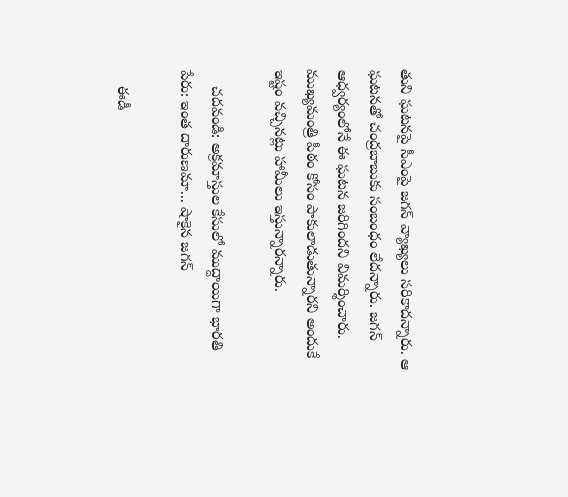తుని ఘటనపై సీఎంపై జగన్ వ్యాఖ్యలు సరికాదన్నారు. ఆ ఘటనతో చంద్రబాబుకు సంబంధం లేదన్నారు. జగన్ ఆధ్వర్యంలోనే ఈ ఘటన జరిగిందని విమర్శించారు. ముఖ్యమంత్రి పీఠం కోసం పాకులాడుతున్నారని అందుకే ఇష్టం వచ్చినట్లు హామీలు ఇస్తున్నారన్నారు.

    చదవండి: అక్రమాస్తుల కేసులో ముద్దాయిగా భారతి పేరు: ఇంత దారుణమా... షాకైన జగన్

    ఈడీ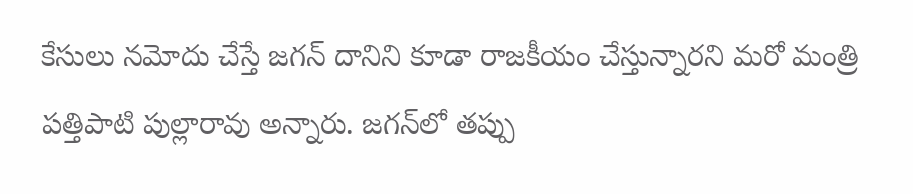కేసులు నమోదు చేస్తే జగన్ దానిని కూడా రాజకీయం చేస్తున్నారని మరో మంత్రి పత్తిపాటి పుల్లారావు అన్నారు. జగన్‌లో తప్పు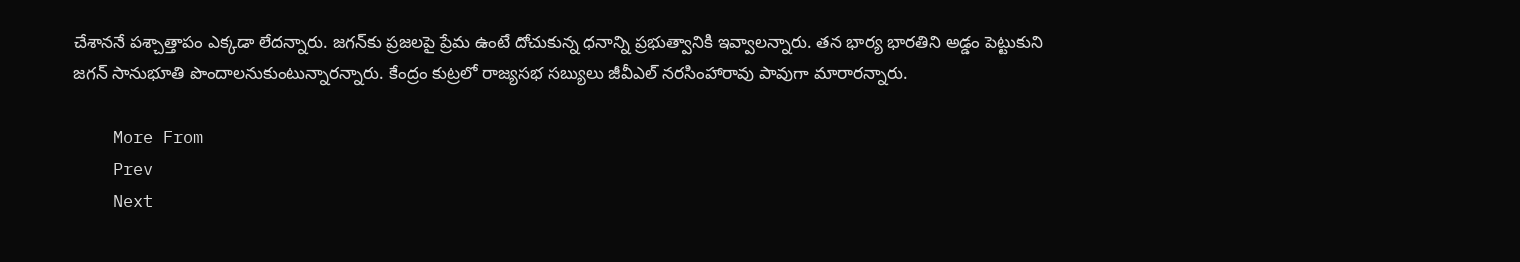చేశాననే పశ్చాత్తాపం ఎక్కడా లేదన్నారు. జగన్‌కు ప్రజలపై ప్రేమ ఉంటే దోచుకున్న ధనాన్ని ప్రభుత్వానికి ఇవ్వాలన్నారు. తన భార్య భారతిని అడ్డం పెట్టుకుని జగన్ సానుభూతి పొందాలనుకుంటున్నారన్నారు. కేంద్రం కుట్రలో రాజ్యసభ సబ్యులు జీవీఎల్ నరసింహారావు పావుగా మారారన్నారు.

    More From
    Prev
    Next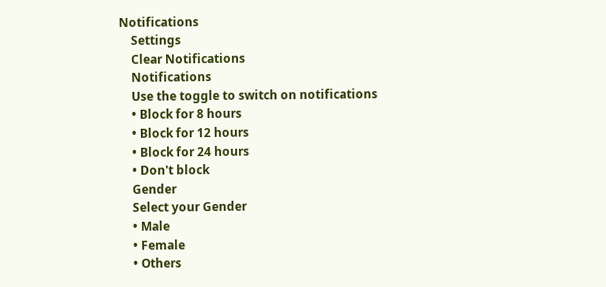Notifications
    Settings
    Clear Notifications
    Notifications
    Use the toggle to switch on notifications
    • Block for 8 hours
    • Block for 12 hours
    • Block for 24 hours
    • Don't block
    Gender
    Select your Gender
    • Male
    • Female
    • Others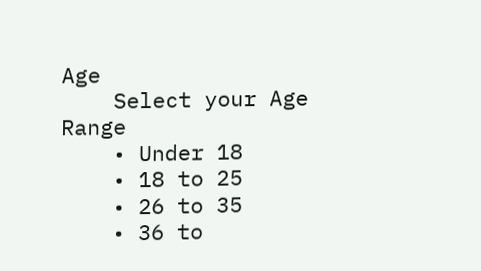Age
    Select your Age Range
    • Under 18
    • 18 to 25
    • 26 to 35
    • 36 to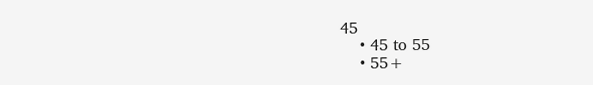45
    • 45 to 55
    • 55+